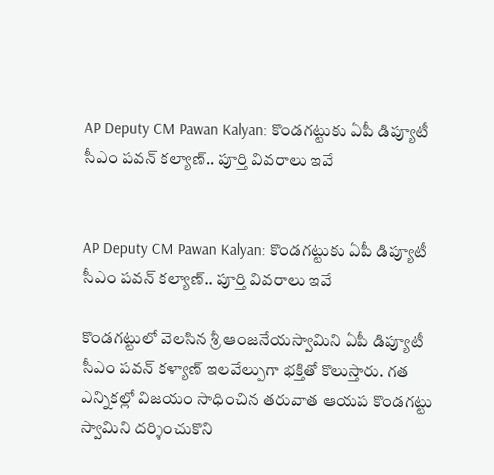AP Deputy CM Pawan Kalyan: కొండగట్టుకు ఏపీ డిప్యూటీ సీఎం పవన్ కల్యాణ్.. పూర్తి వివరాలు ఇవే


AP Deputy CM Pawan Kalyan: కొండగట్టుకు ఏపీ డిప్యూటీ సీఎం పవన్ కల్యాణ్.. పూర్తి వివరాలు ఇవే

కొండగట్టులో వెలసిన శ్రీ ఆంజనేయస్వామిని ఏపీ డిప్యూటీ సీఎం పవన్ కళ్యాణ్ ఇలవేల్పుగా భక్తితో కొలుస్తారు. గత ఎన్నికల్లో విజయం సాధించిన తరువాత ఆయప కొండగట్టు స్వామిని దర్శించుకొని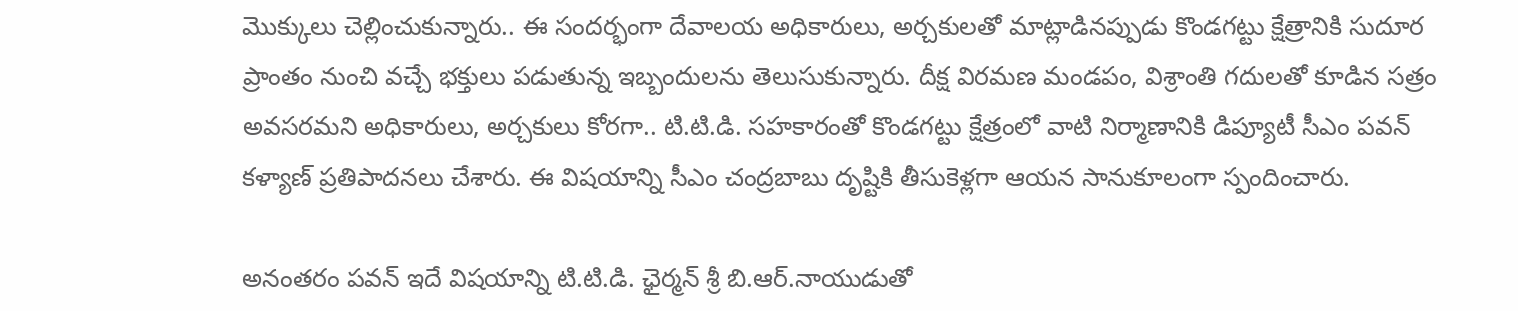మొక్కులు చెల్లించుకున్నారు.. ఈ సందర్భంగా దేవాలయ అధికారులు, అర్చకులతో మాట్లాడినప్పుడు కొండగట్టు క్షేత్రానికి సుదూర ప్రాంతం నుంచి వచ్చే భక్తులు పడుతున్న ఇబ్బందులను తెలుసుకున్నారు. దీక్ష విరమణ మండపం, విశ్రాంతి గదులతో కూడిన సత్రం అవసరమని అధికారులు, అర్చకులు కోరగా.. టి.టి.డి. సహకారంతో కొండగట్టు క్షేత్రంలో వాటి నిర్మాణానికి డిప్యూటీ సీఎం పవన్ కళ్యాణ్ ప్రతిపాదనలు చేశారు. ఈ విషయాన్ని సీఎం చంద్రబాబు దృష్టికి తీసుకెళ్లగా ఆయన సానుకూలంగా స్పందించారు.

అనంతరం పవన్ ఇదే విషయాన్ని టి.టి.డి. ఛైర్మన్ శ్రీ బి.ఆర్.నాయుడుతో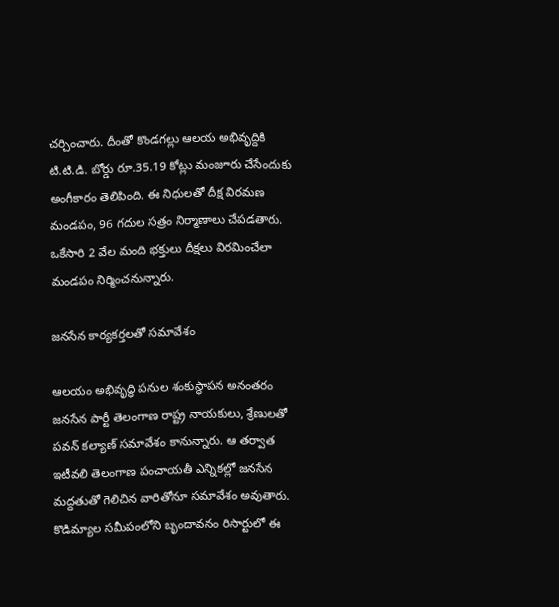చర్చించారు. దీంతో కొండగల్లు ఆలయ అభివృద్దికి టి.టి.డి. బోర్డు రూ.35.19 కోట్లు మంజూరు చేసేందుకు అంగీకారం తెలిపింది. ఈ నిధులతో దీక్ష విరమణ మండపం, 96 గదుల సత్రం నిర్మాణాలు చేపడతారు. ఒకేసారి 2 వేల మంది భక్తులు దీక్షలు విరమించేలా మండపం నిర్మించనున్నారు.

జనసేన కార్యకర్తలతో సమావేశం

ఆలయం అభివృద్ధి పనుల శంకుస్థాపన అనంతరం జనసేన పార్టీ తెలంగాణ రాష్ట్ర నాయకులు, శ్రేణులతో పవన్ కల్యాణ్‌ సమావేశం కానున్నారు. ఆ తర్వాత ఇటీవలి తెలంగాణ పంచాయతీ ఎన్నికల్లో జనసేన మద్దతుతో గెలిచిన వారితోనూ సమావేశం అవుతారు. కొడిమ్యాల సమీపంలోని బృందావనం రిసార్టులో ఈ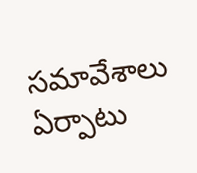సమావేశాలు ఏర్పాటు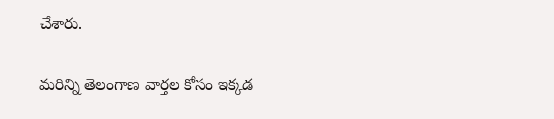చేశారు.

మరిన్ని తెలంగాణ వార్తల కోసం ఇక్కడ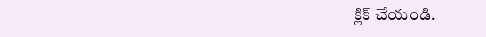క్లిక్ చేయండి.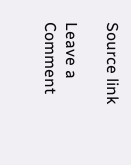Source link

Leave a Comment